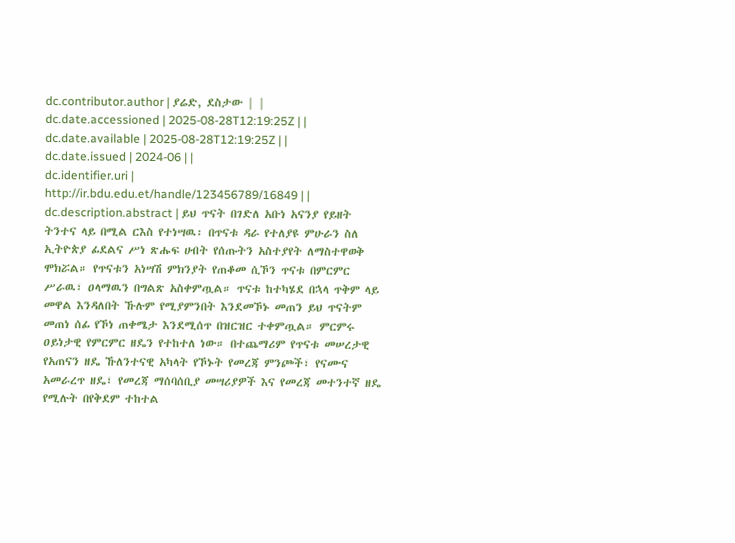dc.contributor.author | ያሬድ, ደስታው | |
dc.date.accessioned | 2025-08-28T12:19:25Z | |
dc.date.available | 2025-08-28T12:19:25Z | |
dc.date.issued | 2024-06 | |
dc.identifier.uri | http://ir.bdu.edu.et/handle/123456789/16849 | |
dc.description.abstract | ይህ ጥናት በገድለ አቡነ አናንያ የይዘት ትንተና ላይ በሚል ርእስ የተነሣዉ፡ በጥናቱ ዳራ የተለያዩ ምሁራን ስለ ኢትዮጵያ ፊደልና ሥነ ጽሑፍ ሀብት የሰጡትን አስተያየት ለማስተዋወቅ ሞክሯል። የጥናቱን አነሣሽ ምክንያት የጠቆመ ሲኾን ጥናቱ በምርምር ሥራዉ፣ ዐላማዉን በግልጽ አስቀምጧል። ጥናቱ ከተካሄደ በኋላ ጥቅም ላይ መዋል እንዳለበት ኹሉም የሚያምንበት እንደመኾኑ መጠን ይህ ጥናትም መጠነ ሰፊ የኾነ ጠቀሜታ እንደሚሰጥ በዝርዝር ተቀምጧል። ምርምሩ ዐይነታዊ የምርምር ዘዴን የተከተለ ነው። በተጨማሪም የጥናቱ መሠረታዊ የአጠናን ዘዴ ኹለንተናዊ አካላት የኾኑት የመረጃ ምንጮች፣ የናሙና አመራረጥ ዘዴ፣ የመረጃ ማሰባሰቢያ መሣሪያዎች እና የመረጃ መተንተኛ ዘዴ የሚሉት በየቅደም ተከተል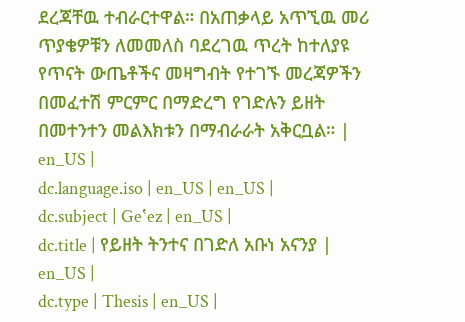ደረጃቸዉ ተብራርተዋል። በአጠቃላይ አጥኚዉ መሪ ጥያቄዎቹን ለመመለስ ባደረገዉ ጥረት ከተለያዩ የጥናት ውጤቶችና መዛግብት የተገኙ መረጃዎችን በመፈተሽ ምርምር በማድረግ የገድሉን ይዘት በመተንተን መልእክቱን በማብራራት አቅርቧል። | en_US |
dc.language.iso | en_US | en_US |
dc.subject | Geʽez | en_US |
dc.title | የይዘት ትንተና በገድለ አቡነ አናንያ | en_US |
dc.type | Thesis | en_US |